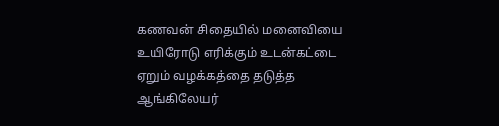கணவன் சிதையில் மனைவியை உயிரோடு எரிக்கும் உடன்கட்டை ஏறும் வழக்கத்தை தடுத்த ஆங்கிலேயர்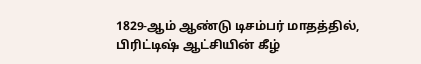1829-ஆம் ஆண்டு டிசம்பர் மாதத்தில், பிரிட்டிஷ் ஆட்சியின் கீழ்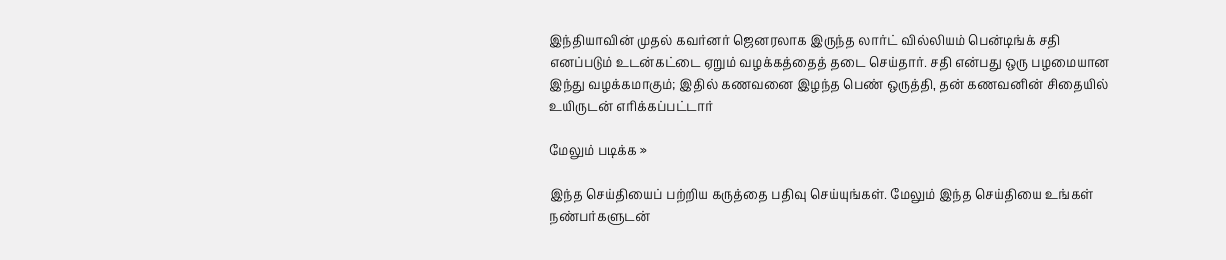இந்தியாவின் முதல் கவர்னர் ஜெனரலாக இருந்த லார்ட் வில்லியம் பென்டிங்க் சதி எனப்படும் உடன்கட்டை ஏறும் வழக்கத்தைத் தடை செய்தார். சதி என்பது ஒரு பழமையான இந்து வழக்கமாகும்; இதில் கணவனை இழந்த பெண் ஒருத்தி, தன் கணவனின் சிதையில் உயிருடன் எரிக்கப்பட்டார்

மேலும் படிக்க »

இந்த செய்தியைப் பற்றிய கருத்தை பதிவு செய்யுங்கள். மேலும் இந்த செய்தியை உங்கள் நண்பர்களுடன்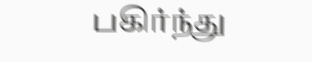பகிர்ந்து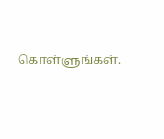கொள்ளுங்கள்.